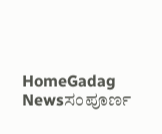HomeGadag Newsಸಂಪೂರ್ಣ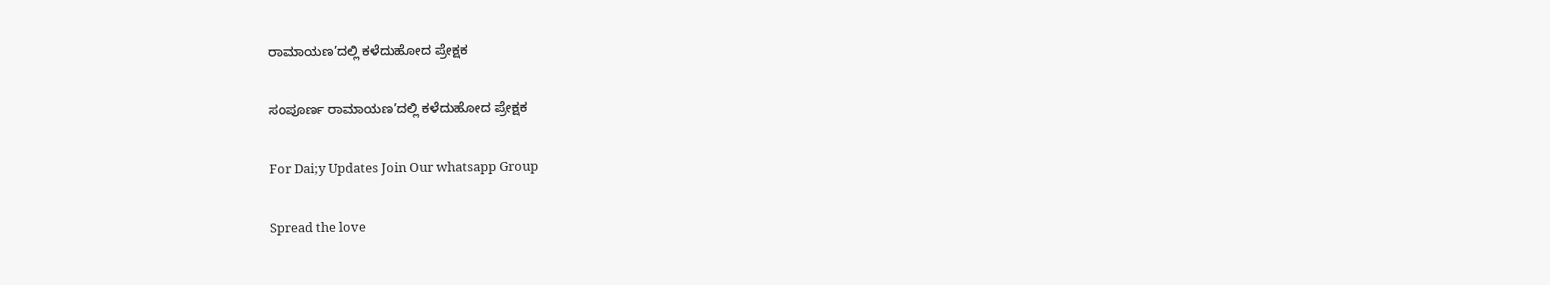ರಾಮಾಯಣ’ದಲ್ಲಿ ಕಳೆದುಹೋದ ಪ್ರೇಕ್ಷಕ

ಸಂಪೂರ್ಣ ರಾಮಾಯಣ’ದಲ್ಲಿ ಕಳೆದುಹೋದ ಪ್ರೇಕ್ಷಕ

For Dai;y Updates Join Our whatsapp Group

Spread the love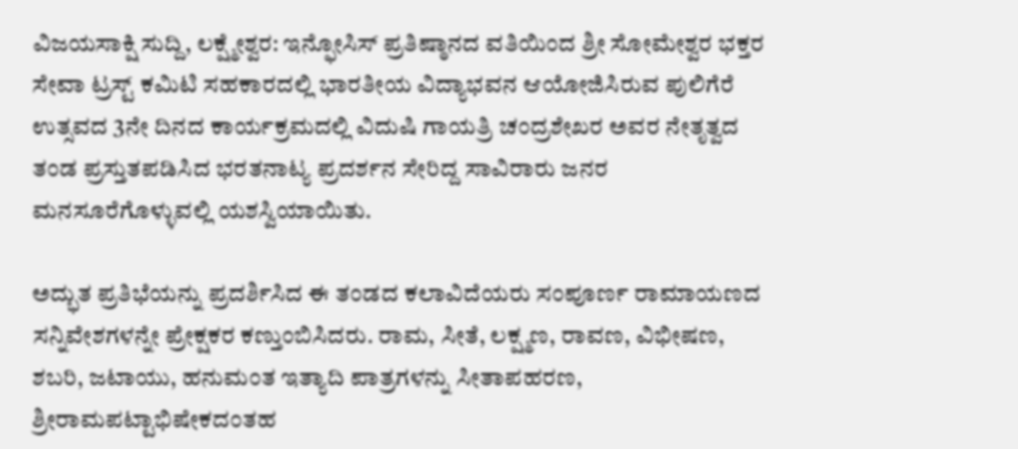ವಿಜಯಸಾಕ್ಷಿ ಸುದ್ದಿ, ಲಕ್ಷ್ಮೇಶ್ವರ: ಇನ್ಫೋಸಿಸ್ ಪ್ರತಿಷ್ಠಾನದ ವತಿಯಿಂದ ಶ್ರೀ ಸೋಮೇಶ್ವರ ಭಕ್ತರ ಸೇವಾ ಟ್ರಸ್ಟ್ ಕಮಿಟಿ ಸಹಕಾರದಲ್ಲಿ ಭಾರತೀಯ ವಿದ್ಯಾಭವನ ಆಯೋಜಿಸಿರುವ ಪುಲಿಗೆರೆ ಉತ್ಸವದ 3ನೇ ದಿನದ ಕಾರ್ಯಕ್ರಮದಲ್ಲಿ ವಿದುಷಿ ಗಾಯತ್ರಿ ಚಂದ್ರಶೇಖರ ಅವರ ನೇತೃತ್ವದ ತಂಡ ಪ್ರಸ್ತುತಪಡಿಸಿದ ಭರತನಾಟ್ಯ ಪ್ರದರ್ಶನ ಸೇರಿದ್ದ ಸಾವಿರಾರು ಜನರ ಮನಸೂರೆಗೊಳ್ಳುವಲ್ಲಿ ಯಶಸ್ವಿಯಾಯಿತು.

ಅದ್ಭುತ ಪ್ರತಿಭೆಯನ್ನು ಪ್ರದರ್ಶಿಸಿದ ಈ ತಂಡದ ಕಲಾವಿದೆಯರು ಸಂಪೂರ್ಣ ರಾಮಾಯಣದ ಸನ್ನಿವೇಶಗಳನ್ನೇ ಪ್ರೇಕ್ಷಕರ ಕಣ್ತುಂಬಿಸಿದರು. ರಾಮ, ಸೀತೆ, ಲಕ್ಷ್ಮಣ, ರಾವಣ, ವಿಭೀಷಣ, ಶಬರಿ, ಜಟಾಯು, ಹನುಮಂತ ಇತ್ಯಾದಿ ಪಾತ್ರಗಳನ್ನು ಸೀತಾಪಹರಣ, ಶ್ರೀರಾಮಪಟ್ಟಾಭಿಷೇಕದಂತಹ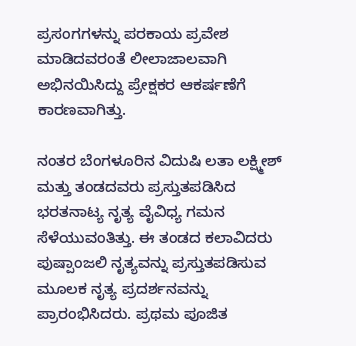ಪ್ರಸಂಗಗಳನ್ನು ಪರಕಾಯ ಪ್ರವೇಶ ಮಾಡಿದವರಂತೆ ಲೀಲಾಜಾಲವಾಗಿ ಅಭಿನಯಿಸಿದ್ದು ಪ್ರೇಕ್ಷಕರ ಆಕರ್ಷಣೆಗೆ ಕಾರಣವಾಗಿತ್ತು.

ನಂತರ ಬೆಂಗಳೂರಿನ ವಿದುಷಿ ಲತಾ ಲಕ್ಷ್ಮೀಶ್ ಮತ್ತು ತಂಡದವರು ಪ್ರಸ್ತುತಪಡಿಸಿದ ಭರತನಾಟ್ಯ ನೃತ್ಯ ವೈವಿಧ್ಯ ಗಮನ ಸೆಳೆಯುವಂತಿತ್ತು. ಈ ತಂಡದ ಕಲಾವಿದರು ಪುಷ್ಪಾಂಜಲಿ ನೃತ್ಯವನ್ನು ಪ್ರಸ್ತುತಪಡಿಸುವ ಮೂಲಕ ನೃತ್ಯ ಪ್ರದರ್ಶನವನ್ನು ಪ್ರಾರಂಭಿಸಿದರು. ಪ್ರಥಮ ಪೂಜಿತ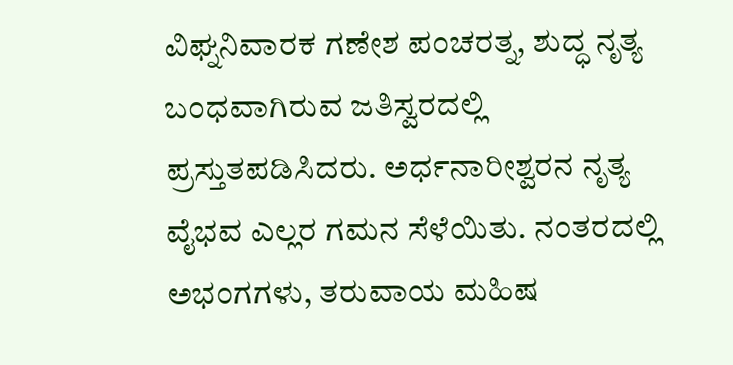ವಿಘ್ನನಿವಾರಕ ಗಣೇಶ ಪಂಚರತ್ನ, ಶುದ್ಧ ನೃತ್ಯ ಬಂಧವಾಗಿರುವ ಜತಿಸ್ವರದಲ್ಲಿ ಪ್ರಸ್ತುತಪಡಿಸಿದರು. ಅರ್ಧನಾರೀಶ್ವರನ ನೃತ್ಯ ವೈಭವ ಎಲ್ಲರ ಗಮನ ಸೆಳೆಯಿತು. ನಂತರದಲ್ಲಿ ಅಭಂಗಗಳು, ತರುವಾಯ ಮಹಿಷ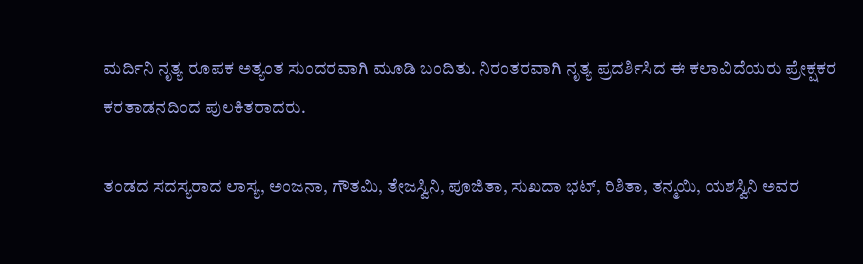ಮರ್ದಿನಿ ನೃತ್ಯ ರೂಪಕ ಅತ್ಯಂತ ಸುಂದರವಾಗಿ ಮೂಡಿ ಬಂದಿತು. ನಿರಂತರವಾಗಿ ನೃತ್ಯ ಪ್ರದರ್ಶಿಸಿದ ಈ ಕಲಾವಿದೆಯರು ಪ್ರೇಕ್ಷಕರ ಕರತಾಡನದಿಂದ ಪುಲಕಿತರಾದರು.

ತಂಡದ ಸದಸ್ಯರಾದ ಲಾಸ್ಯ, ಅಂಜನಾ, ಗೌತಮಿ, ತೇಜಸ್ವಿನಿ, ಪೂಜಿತಾ, ಸುಖದಾ ಭಟ್, ರಿಶಿತಾ, ತನ್ಮಯಿ, ಯಶಸ್ವಿನಿ ಅವರ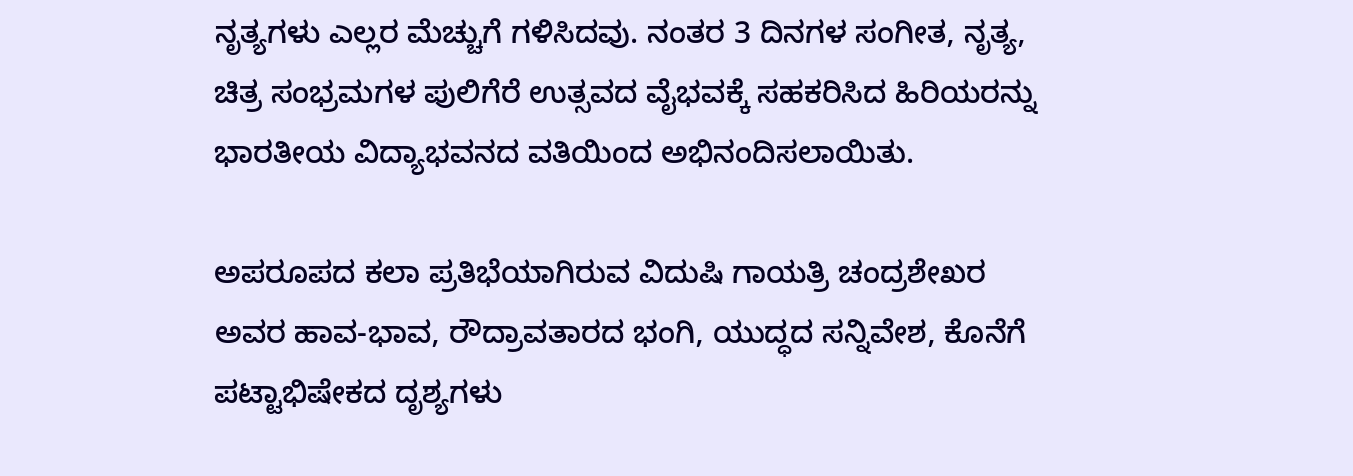ನೃತ್ಯಗಳು ಎಲ್ಲರ ಮೆಚ್ಚುಗೆ ಗಳಿಸಿದವು. ನಂತರ 3 ದಿನಗಳ ಸಂಗೀತ, ನೃತ್ಯ, ಚಿತ್ರ ಸಂಭ್ರಮಗಳ ಪುಲಿಗೆರೆ ಉತ್ಸವದ ವೈಭವಕ್ಕೆ ಸಹಕರಿಸಿದ ಹಿರಿಯರನ್ನು ಭಾರತೀಯ ವಿದ್ಯಾಭವನದ ವತಿಯಿಂದ ಅಭಿನಂದಿಸಲಾಯಿತು.

ಅಪರೂಪದ ಕಲಾ ಪ್ರತಿಭೆಯಾಗಿರುವ ವಿದುಷಿ ಗಾಯತ್ರಿ ಚಂದ್ರಶೇಖರ ಅವರ ಹಾವ-ಭಾವ, ರೌದ್ರಾವತಾರದ ಭಂಗಿ, ಯುದ್ಧದ ಸನ್ನಿವೇಶ, ಕೊನೆಗೆ ಪಟ್ಟಾಭಿಷೇಕದ ದೃಶ್ಯಗಳು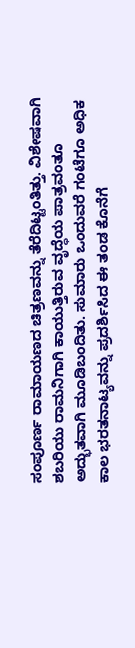ಸಂಪೂರ್ಣ ರಾಮಾಯಣದ ಚಿತ್ರಣವನ್ನು ತೆರೆದಿಟ್ಟಂತಿತ್ತು. ವಿಶೇಷವಾಗಿ ಶಬರಿಯು ರಾಮನಿಗಾಗಿ ಕಾಯುತ್ತಿರುವ ವೃದ್ಧೆಯ ಪಾತ್ರವಂತೂ ಅದ್ಭುತವಾಗಿ ಮೂಡಿಬಂದಿತು. ಸುಮಾರು ಒಂದುವರೆ ಗಂಟೆಗೂ ಅಧಿಕ ಕಾಲ ಭರತನಾಟ್ಯವನ್ನು ಪ್ರದರ್ಶಿಸಿದ ಈ ತಂಡ ಕೊನೆಗೆ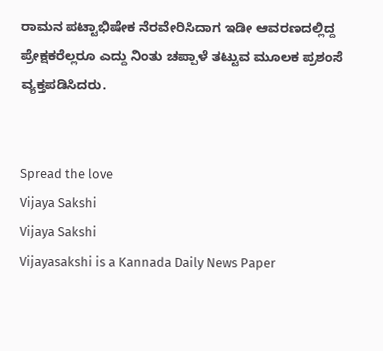ರಾಮನ ಪಟ್ಟಾಭಿಷೇಕ ನೆರವೇರಿಸಿದಾಗ ಇಡೀ ಆವರಣದಲ್ಲಿದ್ದ ಪ್ರೇಕ್ಷಕರೆಲ್ಲರೂ ಎದ್ದು ನಿಂತು ಚಪ್ಪಾಳೆ ತಟ್ಟುವ ಮೂಲಕ ಪ್ರಶಂಸೆ ವ್ಯಕ್ತಪಡಿಸಿದರು.


Spread the love
Vijaya Sakshi
Vijaya Sakshi
Vijayasakshi is a Kannada Daily News Paper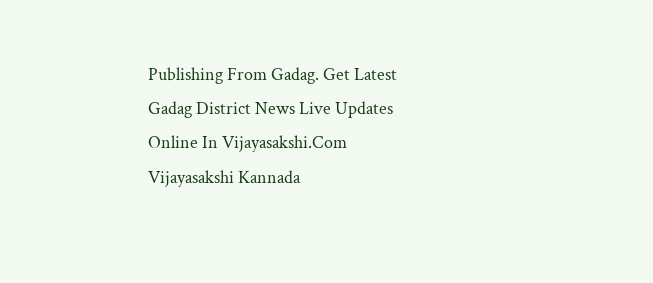Publishing From Gadag. Get Latest Gadag District News Live Updates Online In Vijayasakshi.Com Vijayasakshi Kannada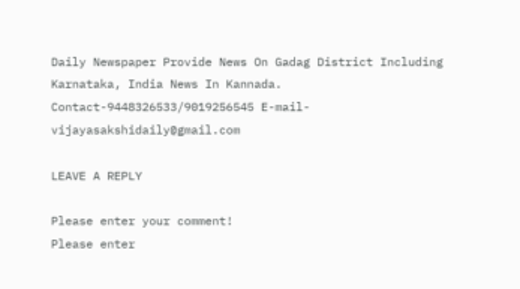Daily Newspaper Provide News On Gadag District Including Karnataka, India News In Kannada. Contact-9448326533/9019256545 E-mail-vijayasakshidaily@gmail.com

LEAVE A REPLY

Please enter your comment!
Please enter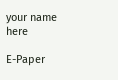your name here

E-Paper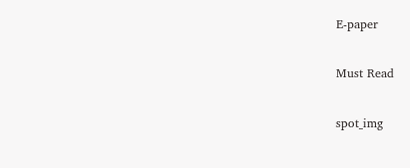E-paper

Must Read

spot_img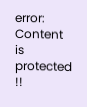error: Content is protected !!